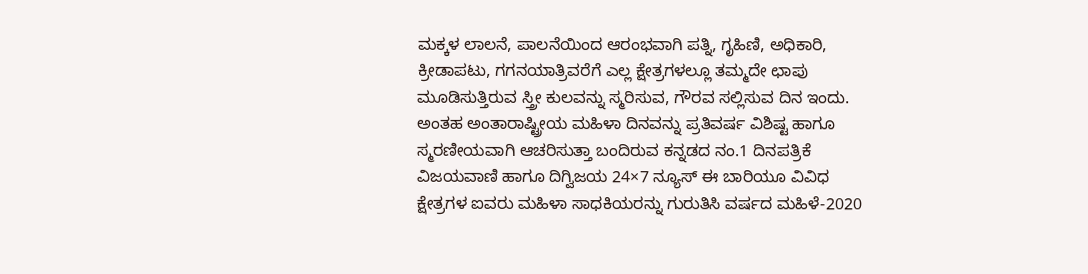ಮಕ್ಕಳ ಲಾಲನೆ, ಪಾಲನೆಯಿಂದ ಆರಂಭವಾಗಿ ಪತ್ನಿ, ಗೃಹಿಣಿ, ಅಧಿಕಾರಿ, ಕ್ರೀಡಾಪಟು, ಗಗನಯಾತ್ರಿವರೆಗೆ ಎಲ್ಲ ಕ್ಷೇತ್ರಗಳಲ್ಲೂ ತಮ್ಮದೇ ಛಾಪು ಮೂಡಿಸುತ್ತಿರುವ ಸ್ತ್ರೀ ಕುಲವನ್ನು ಸ್ಮರಿಸುವ, ಗೌರವ ಸಲ್ಲಿಸುವ ದಿನ ಇಂದು. ಅಂತಹ ಅಂತಾರಾಷ್ಟ್ರೀಯ ಮಹಿಳಾ ದಿನವನ್ನು ಪ್ರತಿವರ್ಷ ವಿಶಿಷ್ಟ ಹಾಗೂ ಸ್ಮರಣೀಯವಾಗಿ ಆಚರಿಸುತ್ತಾ ಬಂದಿರುವ ಕನ್ನಡದ ನಂ.1 ದಿನಪತ್ರಿಕೆ ವಿಜಯವಾಣಿ ಹಾಗೂ ದಿಗ್ವಿಜಯ 24×7 ನ್ಯೂಸ್ ಈ ಬಾರಿಯೂ ವಿವಿಧ ಕ್ಷೇತ್ರಗಳ ಐವರು ಮಹಿಳಾ ಸಾಧಕಿಯರನ್ನು ಗುರುತಿಸಿ ವರ್ಷದ ಮಹಿಳೆ-2020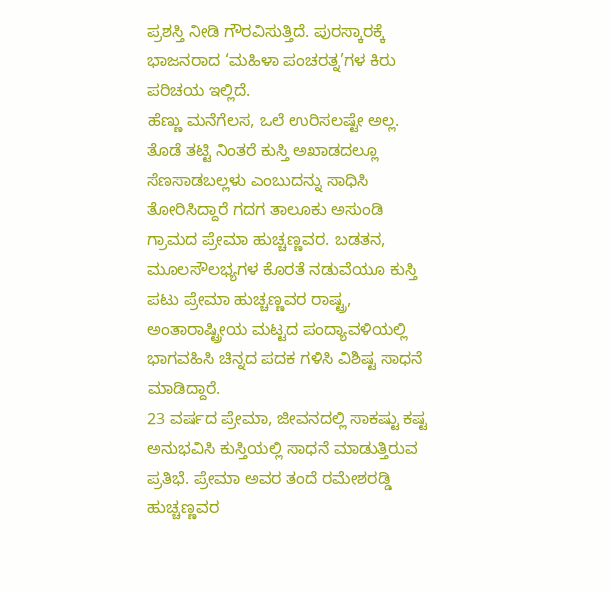ಪ್ರಶಸ್ತಿ ನೀಡಿ ಗೌರವಿಸುತ್ತಿದೆ. ಪುರಸ್ಕಾರಕ್ಕೆ ಭಾಜನರಾದ ‘ಮಹಿಳಾ ಪಂಚರತ್ನ’ಗಳ ಕಿರು ಪರಿಚಯ ಇಲ್ಲಿದೆ.
ಹೆಣ್ಣು ಮನೆಗೆಲಸ, ಒಲೆ ಉರಿಸಲಷ್ಟೇ ಅಲ್ಲ. ತೊಡೆ ತಟ್ಟಿ ನಿಂತರೆ ಕುಸ್ತಿ ಅಖಾಡದಲ್ಲೂ ಸೆಣಸಾಡಬಲ್ಲಳು ಎಂಬುದನ್ನು ಸಾಧಿಸಿ ತೋರಿಸಿದ್ದಾರೆ ಗದಗ ತಾಲೂಕು ಅಸುಂಡಿ ಗ್ರಾಮದ ಪ್ರೇಮಾ ಹುಚ್ಚಣ್ಣವರ. ಬಡತನ, ಮೂಲಸೌಲಭ್ಯಗಳ ಕೊರತೆ ನಡುವೆಯೂ ಕುಸ್ತಿ ಪಟು ಪ್ರೇಮಾ ಹುಚ್ಚಣ್ಣವರ ರಾಷ್ಟ್ರ, ಅಂತಾರಾಷ್ಟ್ರೀಯ ಮಟ್ಟದ ಪಂದ್ಯಾವಳಿಯಲ್ಲಿ ಭಾಗವಹಿಸಿ ಚಿನ್ನದ ಪದಕ ಗಳಿಸಿ ವಿಶಿಷ್ಟ ಸಾಧನೆ ಮಾಡಿದ್ದಾರೆ.
23 ವರ್ಷದ ಪ್ರೇಮಾ, ಜೀವನದಲ್ಲಿ ಸಾಕಷ್ಟು ಕಷ್ಟ ಅನುಭವಿಸಿ ಕುಸ್ತಿಯಲ್ಲಿ ಸಾಧನೆ ಮಾಡುತ್ತಿರುವ ಪ್ರತಿಭೆ. ಪ್ರೇಮಾ ಅವರ ತಂದೆ ರಮೇಶರಡ್ಡಿ ಹುಚ್ಚಣ್ಣವರ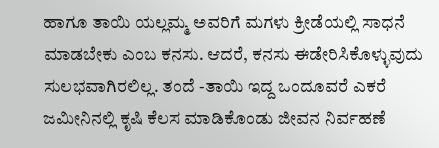ಹಾಗೂ ತಾಯಿ ಯಲ್ಲಮ್ಮ ಅವರಿಗೆ ಮಗಳು ಕ್ರೀಡೆಯಲ್ಲಿ ಸಾಧನೆ ಮಾಡಬೇಕು ಎಂಬ ಕನಸು. ಆದರೆ, ಕನಸು ಈಡೇರಿಸಿಕೊಳ್ಳುವುದು ಸುಲಭವಾಗಿರಲಿಲ್ಲ. ತಂದೆ -ತಾಯಿ ಇದ್ದ ಒಂದೂವರೆ ಎಕರೆ ಜಮೀನಿನಲ್ಲಿ ಕೃಷಿ ಕೆಲಸ ಮಾಡಿಕೊಂಡು ಜೀವನ ನಿರ್ವಹಣೆ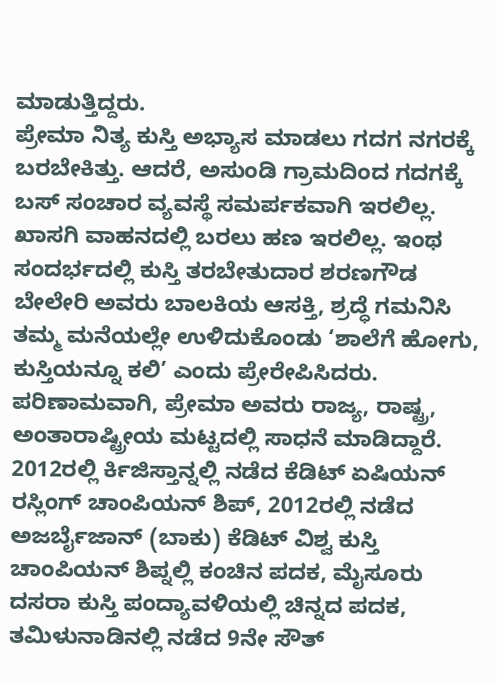ಮಾಡುತ್ತಿದ್ದರು.
ಪ್ರೇಮಾ ನಿತ್ಯ ಕುಸ್ತಿ ಅಭ್ಯಾಸ ಮಾಡಲು ಗದಗ ನಗರಕ್ಕೆ ಬರಬೇಕಿತ್ತು. ಆದರೆ, ಅಸುಂಡಿ ಗ್ರಾಮದಿಂದ ಗದಗಕ್ಕೆ ಬಸ್ ಸಂಚಾರ ವ್ಯವಸ್ಥೆ ಸಮರ್ಪಕವಾಗಿ ಇರಲಿಲ್ಲ. ಖಾಸಗಿ ವಾಹನದಲ್ಲಿ ಬರಲು ಹಣ ಇರಲಿಲ್ಲ. ಇಂಥ ಸಂದರ್ಭದಲ್ಲಿ ಕುಸ್ತಿ ತರಬೇತುದಾರ ಶರಣಗೌಡ ಬೇಲೇರಿ ಅವರು ಬಾಲಕಿಯ ಆಸಕ್ತಿ, ಶ್ರದ್ಧೆ ಗಮನಿಸಿ ತಮ್ಮ ಮನೆಯಲ್ಲೇ ಉಳಿದುಕೊಂಡು ‘ಶಾಲೆಗೆ ಹೋಗು, ಕುಸ್ತಿಯನ್ನೂ ಕಲಿ’ ಎಂದು ಪ್ರೇರೇಪಿಸಿದರು.
ಪರಿಣಾಮವಾಗಿ, ಪ್ರೇಮಾ ಅವರು ರಾಜ್ಯ, ರಾಷ್ಟ್ರ, ಅಂತಾರಾಷ್ಟ್ರೀಯ ಮಟ್ಟದಲ್ಲಿ ಸಾಧನೆ ಮಾಡಿದ್ದಾರೆ. 2012ರಲ್ಲಿ ರ್ಕಿಜಿಸ್ತಾನ್ನಲ್ಲಿ ನಡೆದ ಕೆಡಿಟ್ ಏಷಿಯನ್ ರಸ್ಲಿಂಗ್ ಚಾಂಪಿಯನ್ ಶಿಪ್, 2012ರಲ್ಲಿ ನಡೆದ ಅಜರ್ಬೈಜಾನ್ (ಬಾಕು) ಕೆಡಿಟ್ ವಿಶ್ವ ಕುಸ್ತಿ ಚಾಂಪಿಯನ್ ಶಿಪ್ನಲ್ಲಿ ಕಂಚಿನ ಪದಕ, ಮೈಸೂರು ದಸರಾ ಕುಸ್ತಿ ಪಂದ್ಯಾವಳಿಯಲ್ಲಿ ಚಿನ್ನದ ಪದಕ, ತಮಿಳುನಾಡಿನಲ್ಲಿ ನಡೆದ 9ನೇ ಸೌತ್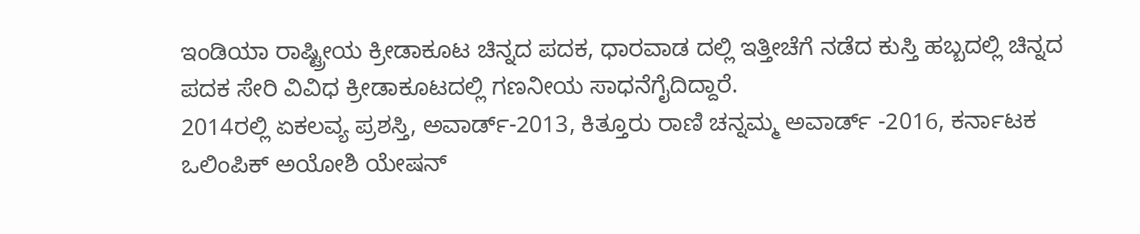ಇಂಡಿಯಾ ರಾಷ್ಟ್ರೀಯ ಕ್ರೀಡಾಕೂಟ ಚಿನ್ನದ ಪದಕ, ಧಾರವಾಡ ದಲ್ಲಿ ಇತ್ತೀಚೆಗೆ ನಡೆದ ಕುಸ್ತಿ ಹಬ್ಬದಲ್ಲಿ ಚಿನ್ನದ ಪದಕ ಸೇರಿ ವಿವಿಧ ಕ್ರೀಡಾಕೂಟದಲ್ಲಿ ಗಣನೀಯ ಸಾಧನೆಗೈದಿದ್ದಾರೆ.
2014ರಲ್ಲಿ ಏಕಲವ್ಯ ಪ್ರಶಸ್ತಿ, ಅವಾರ್ಡ್-2013, ಕಿತ್ತೂರು ರಾಣಿ ಚನ್ನಮ್ಮ ಅವಾರ್ಡ್ -2016, ಕರ್ನಾಟಕ ಒಲಿಂಪಿಕ್ ಅಯೋಶಿ ಯೇಷನ್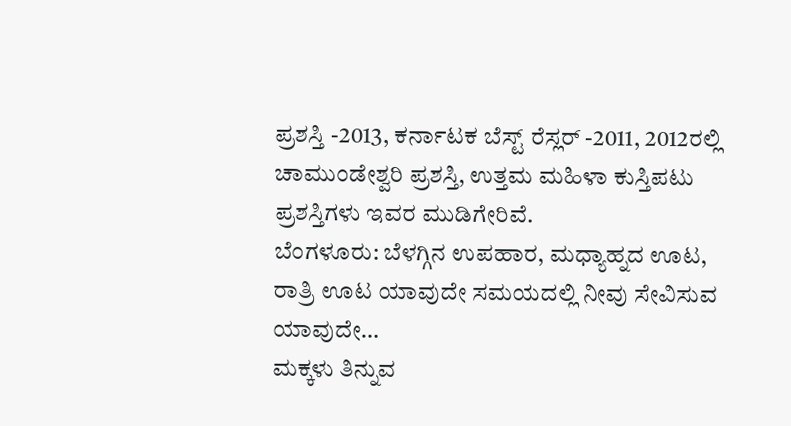ಪ್ರಶಸ್ತಿ -2013, ಕರ್ನಾಟಕ ಬೆಸ್ಟ್ ರೆಸ್ಲರ್ -2011, 2012ರಲ್ಲಿ ಚಾಮುಂಡೇಶ್ವರಿ ಪ್ರಶಸ್ತಿ, ಉತ್ತಮ ಮಹಿಳಾ ಕುಸ್ತಿಪಟು ಪ್ರಶಸ್ತಿಗಳು ಇವರ ಮುಡಿಗೇರಿವೆ.
ಬೆಂಗಳೂರು: ಬೆಳಗ್ಗಿನ ಉಪಹಾರ, ಮಧ್ಯಾಹ್ನದ ಊಟ, ರಾತ್ರಿ ಊಟ ಯಾವುದೇ ಸಮಯದಲ್ಲಿ ನೀವು ಸೇವಿಸುವ ಯಾವುದೇ…
ಮಕ್ಕಳು ತಿನ್ನುವ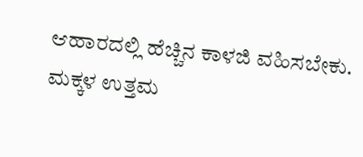ಆಹಾರದಲ್ಲಿ ಹೆಚ್ಚಿನ ಕಾಳಜಿ ವಹಿಸಬೇಕು. ಮಕ್ಕಳ ಉತ್ತಮ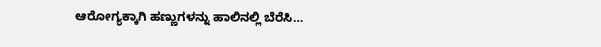ಆರೋಗ್ಯಕ್ಕಾಗಿ ಹಣ್ಣುಗಳನ್ನು ಹಾಲಿನಲ್ಲಿ ಬೆರೆಸಿ…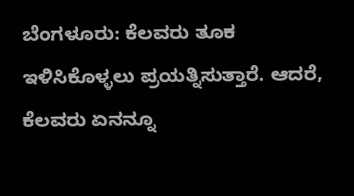ಬೆಂಗಳೂರು: ಕೆಲವರು ತೂಕ ಇಳಿಸಿಕೊಳ್ಳಲು ಪ್ರಯತ್ನಿಸುತ್ತಾರೆ. ಆದರೆ, ಕೆಲವರು ಏನನ್ನೂ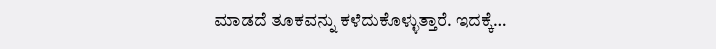ಮಾಡದೆ ತೂಕವನ್ನು ಕಳೆದುಕೊಳ್ಳುತ್ತಾರೆ. ಇದಕ್ಕೆ…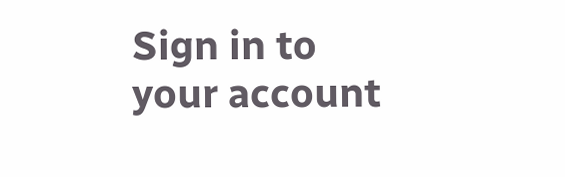Sign in to your account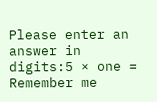Please enter an answer in digits:5 × one =
Remember me